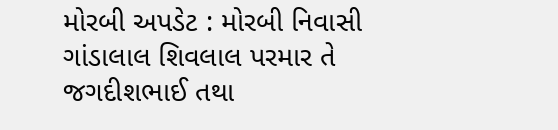મોરબી અપડેટ : મોરબી નિવાસી ગાંડાલાલ શિવલાલ પરમાર તે જગદીશભાઈ તથા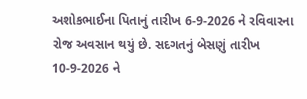અશોકભાઈના પિતાનું તારીખ 6-9-2026 ને રવિવારના રોજ અવસાન થયું છે. સદગતનું બેસણું તારીખ 10-9-2026 ને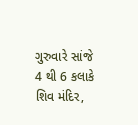ગુરુવારે સાંજે 4 થી 6 કલાકે શિવ મંદિર,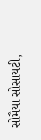સોમૈયા સોસાયટી,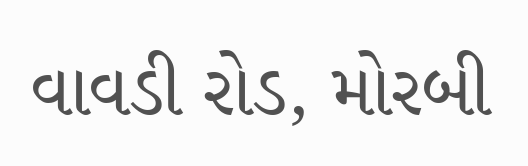વાવડી રોડ, મોરબી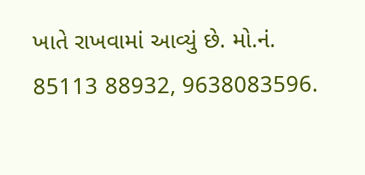ખાતે રાખવામાં આવ્યું છે. મો.નં. 85113 88932, 9638083596.